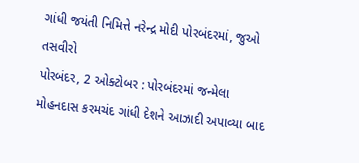ગાંધી જયંતી નિમિત્તે નરેન્દ્ર મોદી પોરબંદરમાં, જુઓ તસવીરો
પોરબંદર, 2 ઓક્ટોબર : પોરબંદરમાં જન્મેલા મોહનદાસ કરમચંદ ગાંધી દેશને આઝાદી અપાવ્યા બાદ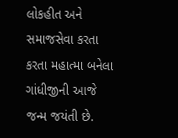લોકહીત અને સમાજસેવા કરતા કરતા મહાત્મા બનેલા ગાંધીજીની આજે જન્મ જયંતી છે.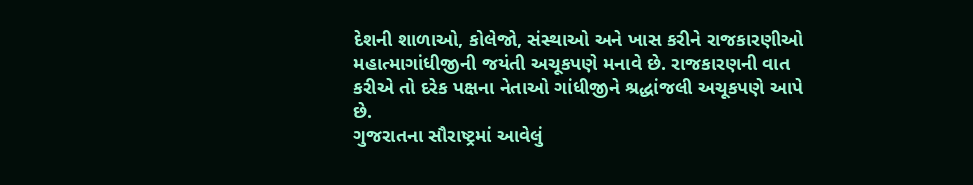દેશની શાળાઓ, કોલેજો, સંસ્થાઓ અને ખાસ કરીને રાજકારણીઓ મહાત્માગાંધીજીની જયંતી અચૂકપણે મનાવે છે. રાજકારણની વાત કરીએ તો દરેક પક્ષના નેતાઓ ગાંધીજીને શ્રદ્ધાંજલી અચૂકપણે આપે છે.
ગુજરાતના સૌરાષ્ટ્રમાં આવેલું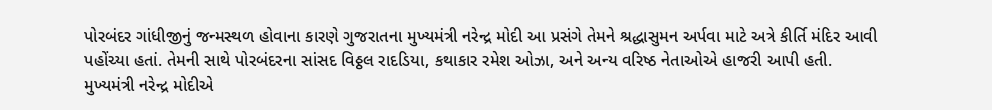પોરબંદર ગાંધીજીનું જન્મસ્થળ હોવાના કારણે ગુજરાતના મુખ્યમંત્રી નરેન્દ્ર મોદી આ પ્રસંગે તેમને શ્રદ્ધાસુમન અર્પવા માટે અત્રે કીર્તિ મંદિર આવી પહોંચ્યા હતાં. તેમની સાથે પોરબંદરના સાંસદ વિઠ્ઠલ રાદડિયા, કથાકાર રમેશ ઓઝા, અને અન્ય વરિષ્ઠ નેતાઓએ હાજરી આપી હતી.
મુખ્યમંત્રી નરેન્દ્ર મોદીએ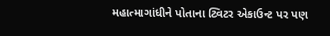મહાત્માગાંધીને પોતાના ટ્વિટર એકાઉન્ટ પર પણ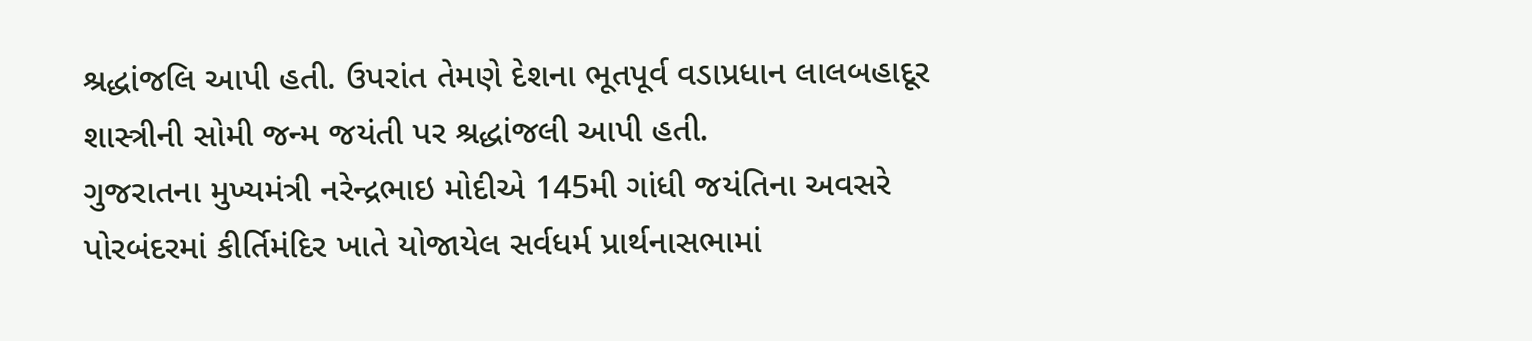શ્રદ્ધાંજલિ આપી હતી. ઉપરાંત તેમણે દેશના ભૂતપૂર્વ વડાપ્રધાન લાલબહાદૂર શાસ્ત્રીની સોમી જન્મ જયંતી પર શ્રદ્ધાંજલી આપી હતી.
ગુજરાતના મુખ્યમંત્રી નરેન્દ્રભાઇ મોદીએ 145મી ગાંધી જયંતિના અવસરે પોરબંદરમાં કીર્તિમંદિર ખાતે યોજાયેલ સર્વધર્મ પ્રાર્થનાસભામાં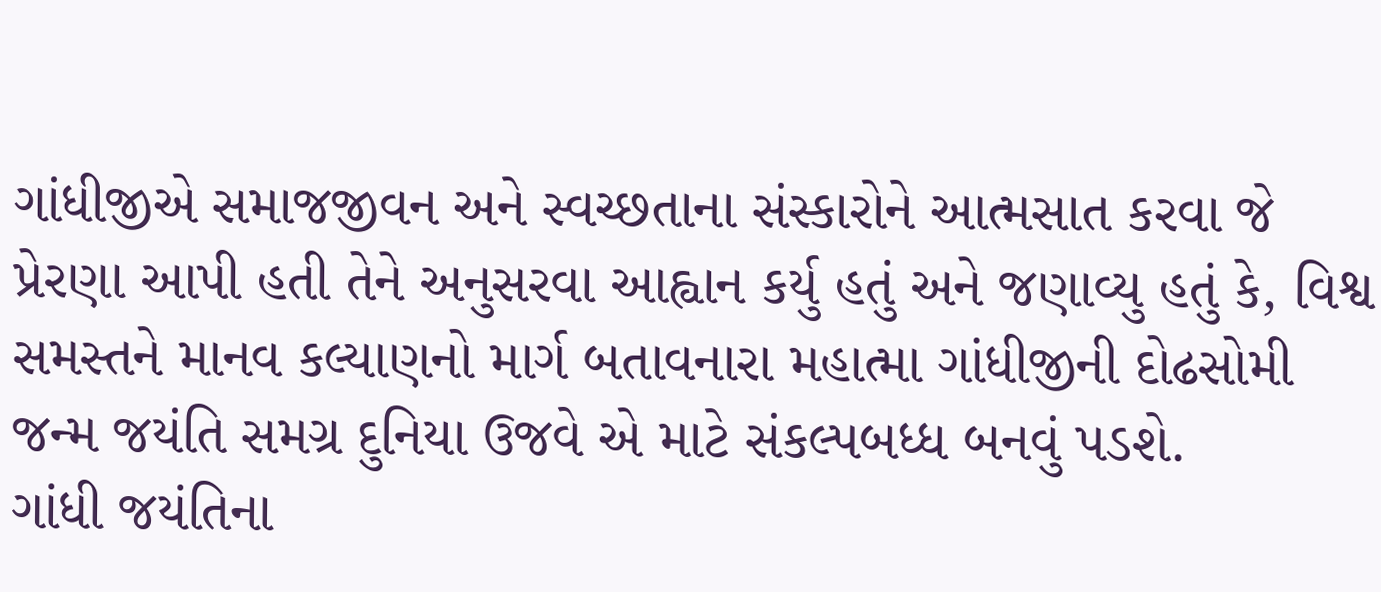ગાંધીજીએ સમાજજીવન અને સ્વચ્છતાના સંસ્કારોને આત્મસાત કરવા જે પ્રેરણા આપી હતી તેને અનુસરવા આહ્વાન કર્યુ હતું અને જણાવ્યુ હતું કે, વિશ્વ સમસ્તને માનવ કલ્યાણનો માર્ગ બતાવનારા મહાત્મા ગાંધીજીની દોઢસોમી જન્મ જયંતિ સમગ્ર દુનિયા ઉજવે એ માટે સંકલ્પબધ્ધ બનવું પડશે.
ગાંધી જયંતિના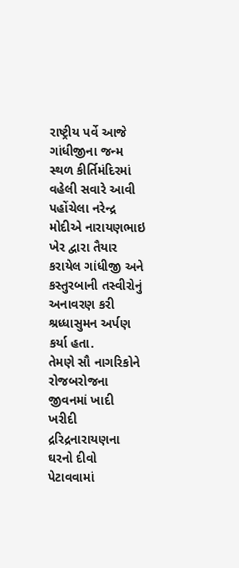રાષ્ટ્રીય પર્વે આજે ગાંધીજીના જન્મ સ્થળ કીર્તિમંદિરમાં વહેલી સવારે આવી પહોંચેલા નરેન્દ્ર મોદીએ નારાયણભાઇ ખેર દ્વારા તૈયાર કરાયેલ ગાંધીજી અને કસ્તુરબાની તસ્વીરોનું અનાવરણ કરી શ્રધ્ધાસુમન અર્પણ કર્યા હતા.
તેમણે સૌ નાગરિકોને રોજબરોજના જીવનમાં ખાદી ખરીદી દ્રરિદ્રનારાયણના ઘરનો દીવો પેટાવવામાં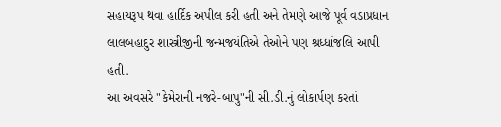સહાયરૂપ થવા હાર્દિક અપીલ કરી હતી અને તેમણે આજે પૂર્વ વડાપ્રધાન લાલબહાદુર શાસ્ત્રીજીની જન્મજયંતિએ તેઓને પણ શ્રધ્ધાંજલિ આપી હતી.
આ અવસરે "કેમેરાની નજરે-બાપુ"ની સી.ડી.નું લોકાર્પણ કરતાં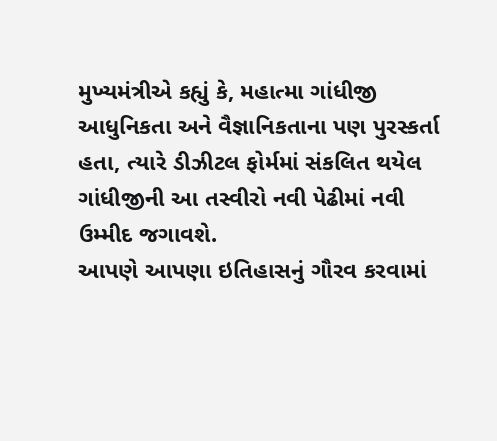મુખ્યમંત્રીએ કહ્યું કે, મહાત્મા ગાંધીજી આધુનિકતા અને વૈજ્ઞાનિકતાના પણ પુરસ્કર્તા હતા, ત્યારે ડીઝીટલ ફોર્મમાં સંકલિત થયેલ ગાંધીજીની આ તસ્વીરો નવી પેઢીમાં નવી ઉમ્મીદ જગાવશે.
આપણે આપણા ઇતિહાસનું ગૌરવ કરવામાં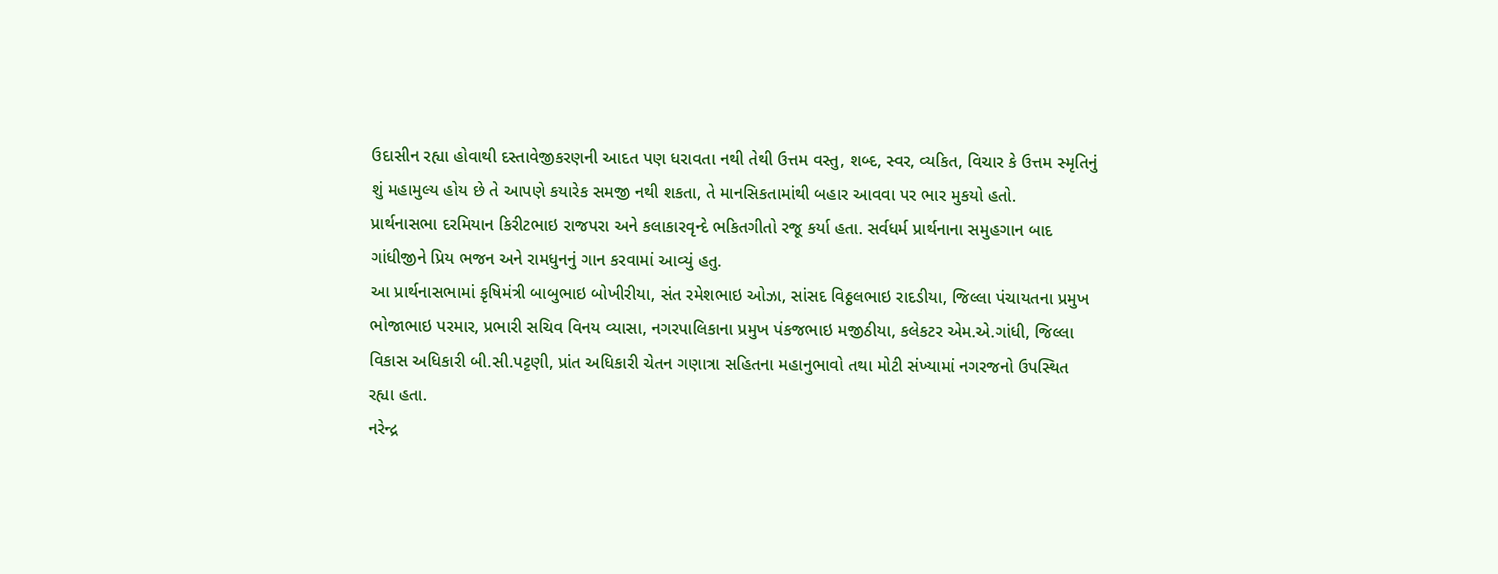ઉદાસીન રહ્યા હોવાથી દસ્તાવેજીકરણની આદત પણ ધરાવતા નથી તેથી ઉત્તમ વસ્તુ, શબ્દ, સ્વર, વ્યકિત, વિચાર કે ઉત્તમ સ્મૃતિનું શું મહામુલ્ય હોય છે તે આપણે કયારેક સમજી નથી શકતા, તે માનસિકતામાંથી બહાર આવવા પર ભાર મુકયો હતો.
પ્રાર્થનાસભા દરમિયાન કિરીટભાઇ રાજપરા અને કલાકારવૃન્દે ભકિતગીતો રજૂ કર્યા હતા. સર્વધર્મ પ્રાર્થનાના સમુહગાન બાદ ગાંધીજીને પ્રિય ભજન અને રામધુનનું ગાન કરવામાં આવ્યું હતુ.
આ પ્રાર્થનાસભામાં કૃષિમંત્રી બાબુભાઇ બોખીરીયા, સંત રમેશભાઇ ઓઝા, સાંસદ વિઠ્ઠલભાઇ રાદડીયા, જિલ્લા પંચાયતના પ્રમુખ ભોજાભાઇ પરમાર, પ્રભારી સચિવ વિનય વ્યાસા, નગરપાલિકાના પ્રમુખ પંકજભાઇ મજીઠીયા, કલેકટર એમ.એ.ગાંધી, જિલ્લા વિકાસ અધિકારી બી.સી.પટ્ટણી, પ્રાંત અધિકારી ચેતન ગણાત્રા સહિતના મહાનુભાવો તથા મોટી સંખ્યામાં નગરજનો ઉપસ્થિત રહ્યા હતા.
નરેન્દ્ર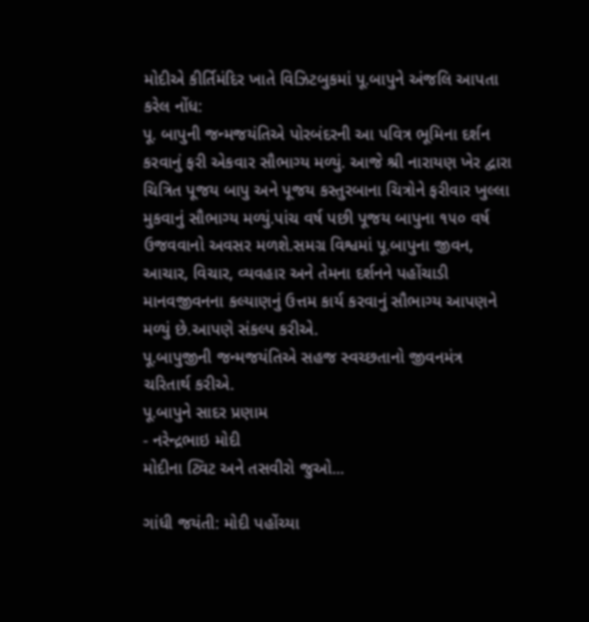મોદીએ કીર્તિમંદિર ખાતે વિઝિટબુકમાં પૂ.બાપુને અંજલિ આપતા કરેલ નોંધ:
પૂ. બાપુની જન્મજયંતિએ પોરબંદરની આ પવિત્ર ભૂમિના દર્શન કરવાનું ફરી એકવાર સૌભાગ્ય મળ્યું. આજે શ્રી નારાયણ ખેર દ્વારા ચિત્રિત પૂજય બાપુ અને પૂજય કસ્તુરબાના ચિત્રોને ફરીવાર ખુલ્લા મુકવાનું સૌભાગ્ય મળ્યું.પાંચ વર્ષ પછી પૂજય બાપુના ૧૫૦ વર્ષ ઉજવવાનો અવસર મળશે.સમગ્ર વિશ્વમાં પૂ.બાપુના જીવન, આચાર, વિચાર, વ્યવહાર અને તેમના દર્શનને પહોંચાડી માનવજીવનના કલ્યાણનું ઉત્તમ કાર્ય કરવાનું સૌભાગ્ય આપણને મળ્યું છે.આપણે સંકલ્પ કરીએ.
પૂ.બાપુજીની જન્મજયંતિએ સહજ સ્વચ્છતાનો જીવનમંત્ર ચરિતાર્થ કરીએ.
પૂ.બાપુને સાદર પ્રણામ
- નરેન્દ્રભાઇ મોદી
મોદીના ટ્વિટ અને તસવીરો જુઓ...

ગાંધી જયંતી: મોદી પહોંચ્યા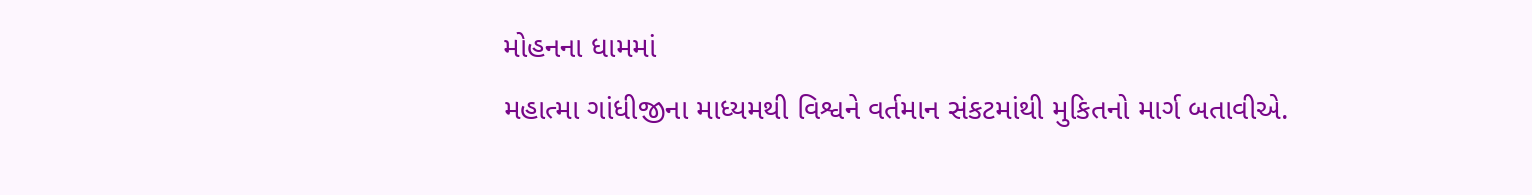મોહનના ધામમાં
મહાત્મા ગાંધીજીના માધ્યમથી વિશ્વને વર્તમાન સંકટમાંથી મુકિતનો માર્ગ બતાવીએ.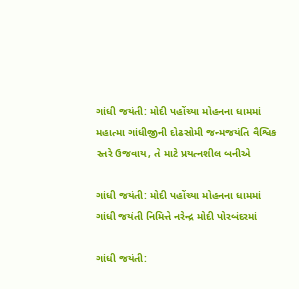ગાંધી જયંતી: મોદી પહોંચ્યા મોહનના ધામમાં
મહાત્મા ગાંધીજીની દોઢસોમી જન્મજયંતિ વૈશ્વિક સ્તરે ઉજવાય, તે માટે પ્રયત્નશીલ બનીએ

ગાંધી જયંતી: મોદી પહોંચ્યા મોહનના ધામમાં
ગાંધી જયંતી નિમિત્તે નરેન્દ્ર મોદી પોરબંદરમાં

ગાંધી જયંતી: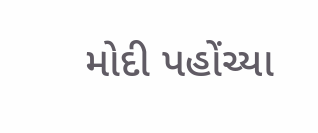મોદી પહોંચ્યા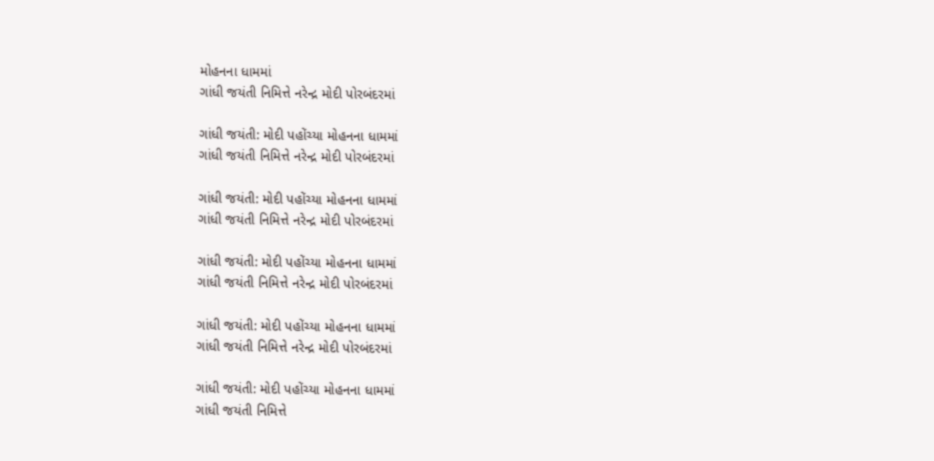મોહનના ધામમાં
ગાંધી જયંતી નિમિત્તે નરેન્દ્ર મોદી પોરબંદરમાં

ગાંધી જયંતી: મોદી પહોંચ્યા મોહનના ધામમાં
ગાંધી જયંતી નિમિત્તે નરેન્દ્ર મોદી પોરબંદરમાં

ગાંધી જયંતી: મોદી પહોંચ્યા મોહનના ધામમાં
ગાંધી જયંતી નિમિત્તે નરેન્દ્ર મોદી પોરબંદરમાં

ગાંધી જયંતી: મોદી પહોંચ્યા મોહનના ધામમાં
ગાંધી જયંતી નિમિત્તે નરેન્દ્ર મોદી પોરબંદરમાં

ગાંધી જયંતી: મોદી પહોંચ્યા મોહનના ધામમાં
ગાંધી જયંતી નિમિત્તે નરેન્દ્ર મોદી પોરબંદરમાં

ગાંધી જયંતી: મોદી પહોંચ્યા મોહનના ધામમાં
ગાંધી જયંતી નિમિત્તે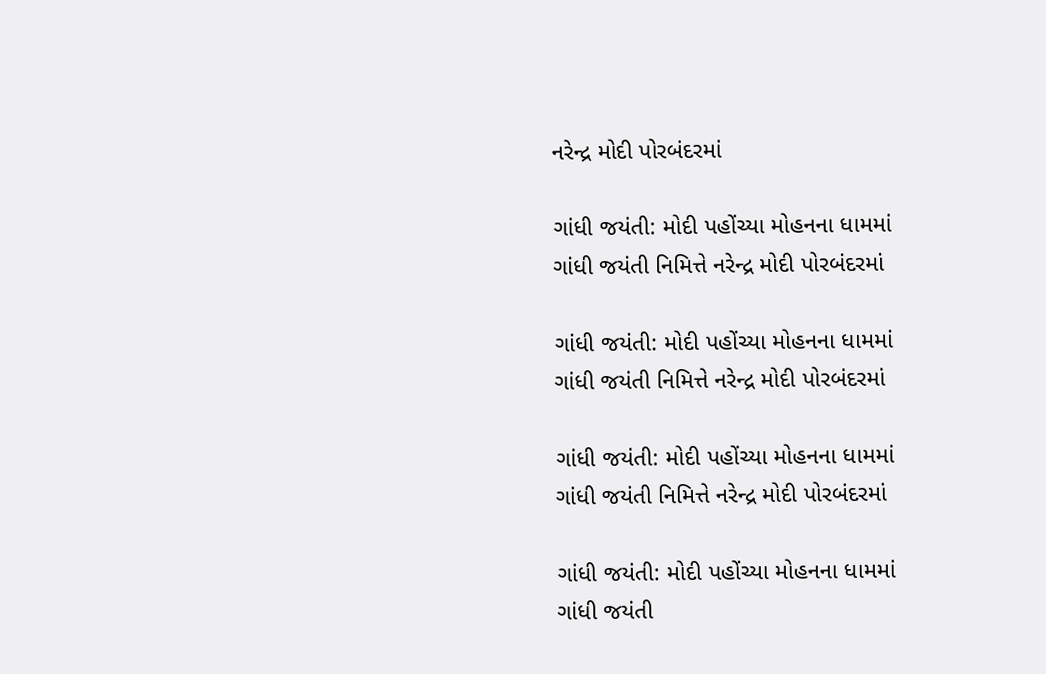નરેન્દ્ર મોદી પોરબંદરમાં

ગાંધી જયંતી: મોદી પહોંચ્યા મોહનના ધામમાં
ગાંધી જયંતી નિમિત્તે નરેન્દ્ર મોદી પોરબંદરમાં

ગાંધી જયંતી: મોદી પહોંચ્યા મોહનના ધામમાં
ગાંધી જયંતી નિમિત્તે નરેન્દ્ર મોદી પોરબંદરમાં

ગાંધી જયંતી: મોદી પહોંચ્યા મોહનના ધામમાં
ગાંધી જયંતી નિમિત્તે નરેન્દ્ર મોદી પોરબંદરમાં

ગાંધી જયંતી: મોદી પહોંચ્યા મોહનના ધામમાં
ગાંધી જયંતી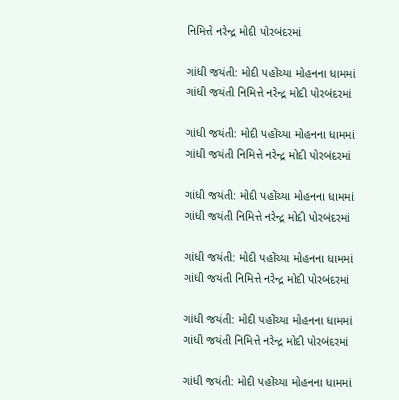નિમિત્તે નરેન્દ્ર મોદી પોરબંદરમાં

ગાંધી જયંતી: મોદી પહોંચ્યા મોહનના ધામમાં
ગાંધી જયંતી નિમિત્તે નરેન્દ્ર મોદી પોરબંદરમાં

ગાંધી જયંતી: મોદી પહોંચ્યા મોહનના ધામમાં
ગાંધી જયંતી નિમિત્તે નરેન્દ્ર મોદી પોરબંદરમાં

ગાંધી જયંતી: મોદી પહોંચ્યા મોહનના ધામમાં
ગાંધી જયંતી નિમિત્તે નરેન્દ્ર મોદી પોરબંદરમાં

ગાંધી જયંતી: મોદી પહોંચ્યા મોહનના ધામમાં
ગાંધી જયંતી નિમિત્તે નરેન્દ્ર મોદી પોરબંદરમાં

ગાંધી જયંતી: મોદી પહોંચ્યા મોહનના ધામમાં
ગાંધી જયંતી નિમિત્તે નરેન્દ્ર મોદી પોરબંદરમાં

ગાંધી જયંતી: મોદી પહોંચ્યા મોહનના ધામમાં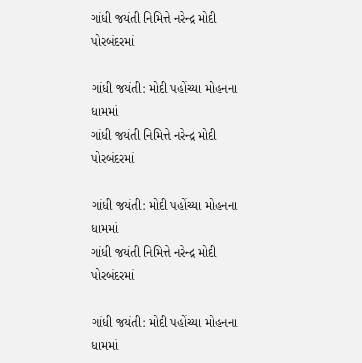ગાંધી જયંતી નિમિત્તે નરેન્દ્ર મોદી પોરબંદરમાં

ગાંધી જયંતી: મોદી પહોંચ્યા મોહનના ધામમાં
ગાંધી જયંતી નિમિત્તે નરેન્દ્ર મોદી પોરબંદરમાં

ગાંધી જયંતી: મોદી પહોંચ્યા મોહનના ધામમાં
ગાંધી જયંતી નિમિત્તે નરેન્દ્ર મોદી પોરબંદરમાં

ગાંધી જયંતી: મોદી પહોંચ્યા મોહનના ધામમાં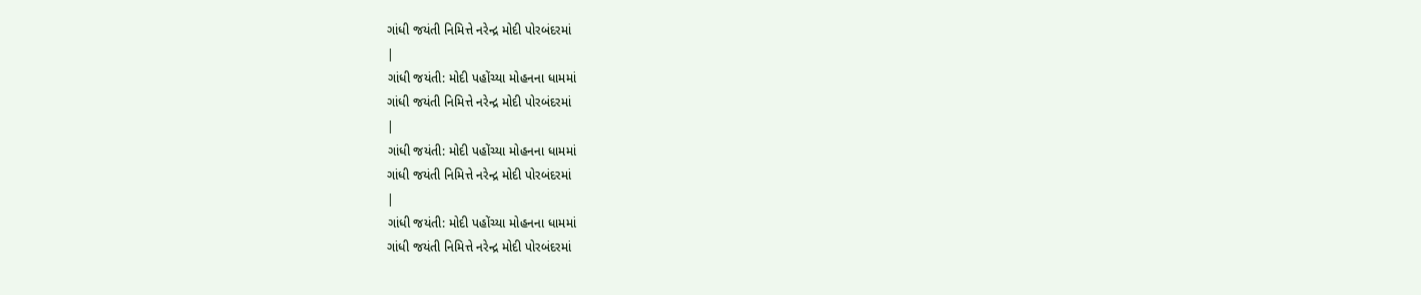ગાંધી જયંતી નિમિત્તે નરેન્દ્ર મોદી પોરબંદરમાં
|
ગાંધી જયંતી: મોદી પહોંચ્યા મોહનના ધામમાં
ગાંધી જયંતી નિમિત્તે નરેન્દ્ર મોદી પોરબંદરમાં
|
ગાંધી જયંતી: મોદી પહોંચ્યા મોહનના ધામમાં
ગાંધી જયંતી નિમિત્તે નરેન્દ્ર મોદી પોરબંદરમાં
|
ગાંધી જયંતી: મોદી પહોંચ્યા મોહનના ધામમાં
ગાંધી જયંતી નિમિત્તે નરેન્દ્ર મોદી પોરબંદરમાં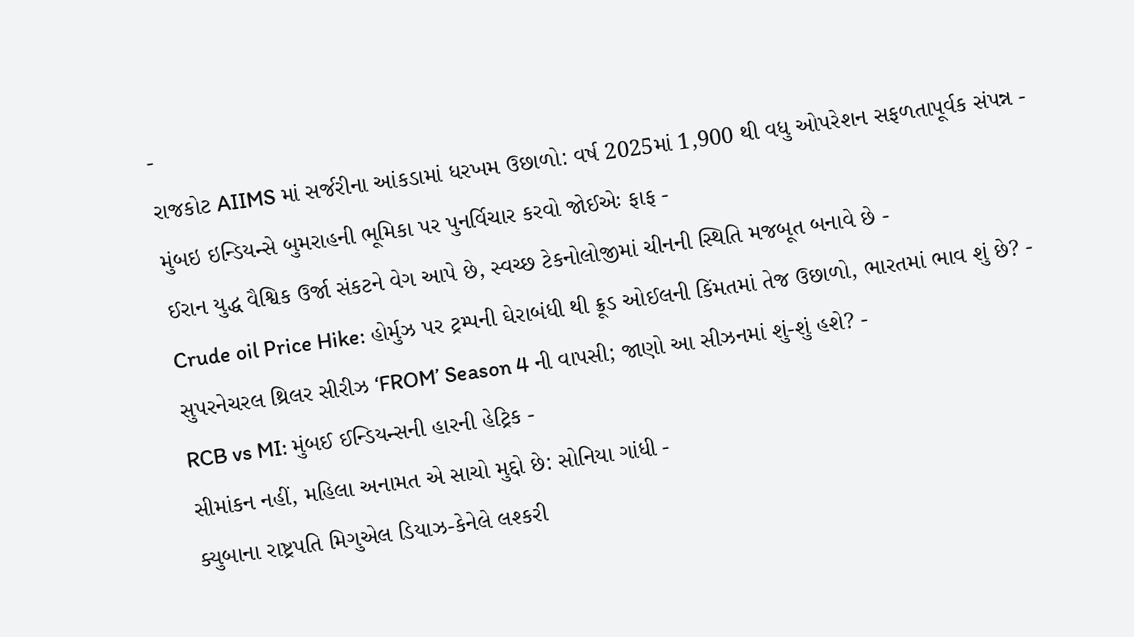-
રાજકોટ AIIMS માં સર્જરીના આંકડામાં ધરખમ ઉછાળો: વર્ષ 2025માં 1,900 થી વધુ ઓપરેશન સફળતાપૂર્વક સંપન્ન -
મુંબઇ ઇન્ડિયન્સે બુમરાહની ભૂમિકા પર પુનર્વિચાર કરવો જોઈએઃ ફાફ -
ઈરાન યુદ્ધ વૈશ્વિક ઉર્જા સંકટને વેગ આપે છે, સ્વચ્છ ટેકનોલોજીમાં ચીનની સ્થિતિ મજબૂત બનાવે છે -
Crude oil Price Hike: હોર્મુઝ પર ટ્રમ્પની ઘેરાબંધી થી ક્રૂડ ઓઈલની કિંમતમાં તેજ ઉછાળો, ભારતમાં ભાવ શું છે? -
સુપરનેચરલ થ્રિલર સીરીઝ ‘FROM’ Season 4 ની વાપસી; જાણો આ સીઝનમાં શું-શું હશે? -
RCB vs MI: મુંબઈ ઈન્ડિયન્સની હારની હેટ્રિક -
સીમાંકન નહીં, મહિલા અનામત એ સાચો મુદ્દો છે: સોનિયા ગાંધી -
ક્યુબાના રાષ્ટ્રપતિ મિગુએલ ડિયાઝ-કેનેલે લશ્કરી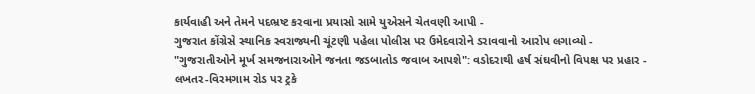કાર્યવાહી અને તેમને પદભ્રષ્ટ કરવાના પ્રયાસો સામે યુએસને ચેતવણી આપી -
ગુજરાત કોંગ્રેસે સ્થાનિક સ્વરાજ્યની ચૂંટણી પહેલા પોલીસ પર ઉમેદવારોને ડરાવવાનો આરોપ લગાવ્યો -
"ગુજરાતીઓને મૂર્ખ સમજનારાઓને જનતા જડબાતોડ જવાબ આપશે": વડોદરાથી હર્ષ સંઘવીનો વિપક્ષ પર પ્રહાર -
લખતર-વિરમગામ રોડ પર ટ્રકે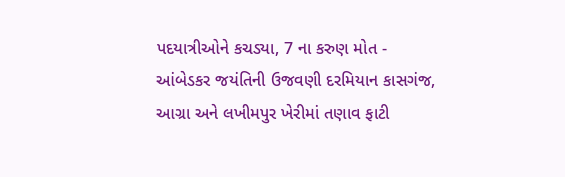પદયાત્રીઓને કચડ્યા, 7 ના કરુણ મોત -
આંબેડકર જયંતિની ઉજવણી દરમિયાન કાસગંજ, આગ્રા અને લખીમપુર ખેરીમાં તણાવ ફાટી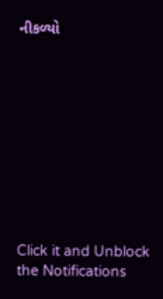નીકળ્યો










Click it and Unblock the Notifications